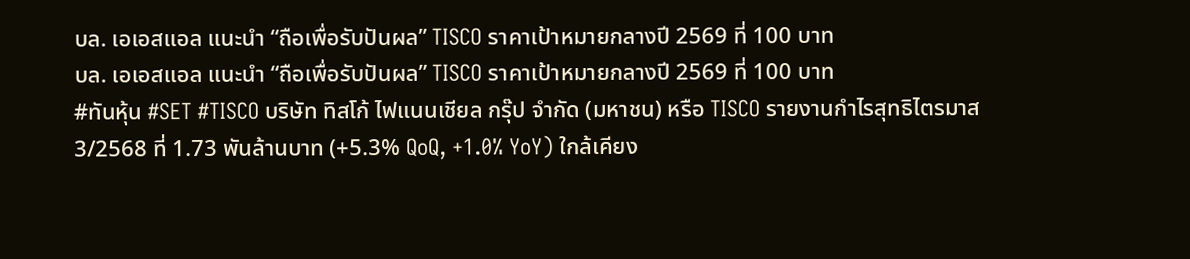บล. เอเอสแอล แนะนำ “ถือเพื่อรับปันผล” TISCO ราคาเป้าหมายกลางปี 2569 ที่ 100 บาท
บล. เอเอสแอล แนะนำ “ถือเพื่อรับปันผล” TISCO ราคาเป้าหมายกลางปี 2569 ที่ 100 บาท
#ทันหุ้น #SET #TISCO บริษัท ทิสโก้ ไฟแนนเชียล กรุ๊ป จำกัด (มหาชน) หรือ TISCO รายงานกำไรสุทธิไตรมาส 3/2568 ที่ 1.73 พันล้านบาท (+5.3% QoQ, +1.0% YoY) ใกล้เคียง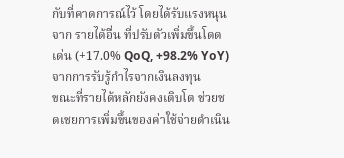กับที่คาดการณ์ไว้ โดยได้รับแรงหนุนจาก รายได้อื่น ที่ปรับตัวเพิ่มขึ้นโดดเด่น (+17.0% QoQ, +98.2% YoY) จากการรับรู้กำไรจากเงินลงทุน
ขณะที่รายได้หลักยังคงเติบโต ช่วยชดเชยการเพิ่มขึ้นของค่าใช้จ่ายดำเนิน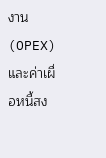งาน (OPEX) และค่าเผื่อหนี้สง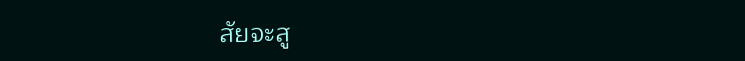สัยจะสู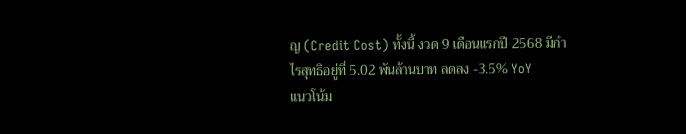ญ (Credit Cost) ทั้งนี้ งวด 9 เดือนแรกปี 2568 มีกำไรสุทธิอยู่ที่ 5.02 พันล้านบาท ลดลง -3.5% YoY
แนวโน้ม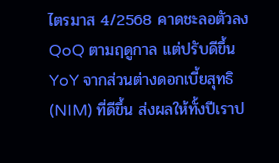ไตรมาส 4/2568 คาดชะลอตัวลง QoQ ตามฤดูกาล แต่ปรับดีขึ้น YoY จากส่วนต่างดอกเบี้ยสุทธิ (NIM) ที่ดีขึ้น ส่งผลให้ทั้งปีเราป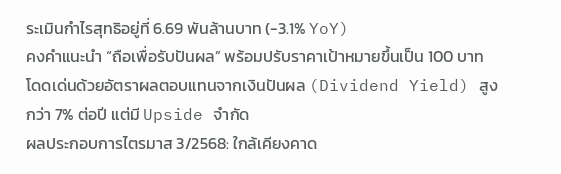ระเมินกำไรสุทธิอยู่ที่ 6.69 พันล้านบาท (-3.1% YoY)
คงคำแนะนำ “ถือเพื่อรับปันผล” พร้อมปรับราคาเป้าหมายขึ้นเป็น 100 บาท โดดเด่นด้วยอัตราผลตอบแทนจากเงินปันผล (Dividend Yield) สูงกว่า 7% ต่อปี แต่มี Upside จำกัด
ผลประกอบการไตรมาส 3/2568: ใกล้เคียงคาด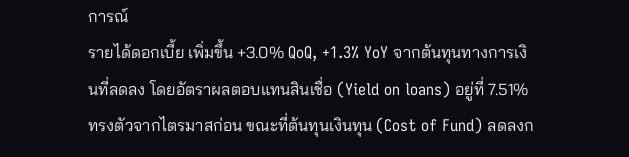การณ์
รายได้ดอกเบี้ย เพิ่มขึ้น +3.0% QoQ, +1.3% YoY จากต้นทุนทางการเงินที่ลดลง โดยอัตราผลตอบแทนสินเชื่อ (Yield on loans) อยู่ที่ 7.51% ทรงตัวจากไตรมาสก่อน ขณะที่ต้นทุนเงินทุน (Cost of Fund) ลดลงก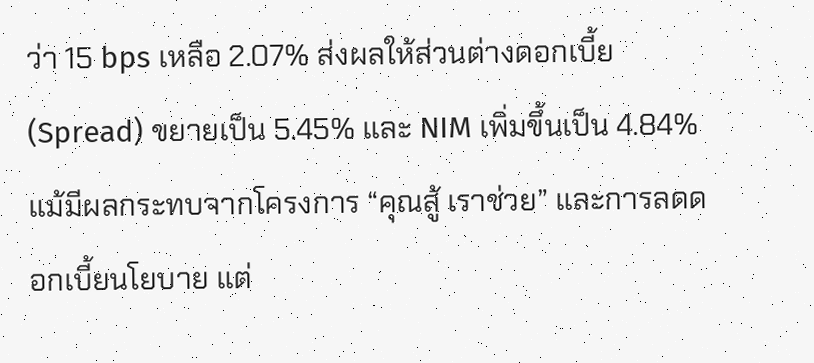ว่า 15 bps เหลือ 2.07% ส่งผลให้ส่วนต่างดอกเบี้ย (Spread) ขยายเป็น 5.45% และ NIM เพิ่มขึ้นเป็น 4.84% แม้มีผลกระทบจากโครงการ “คุณสู้ เราช่วย” และการลดดอกเบี้ยนโยบาย แต่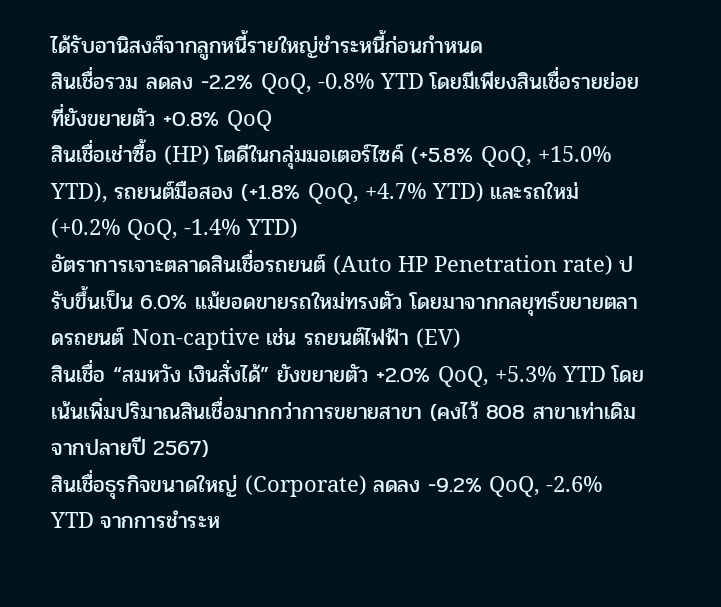ได้รับอานิสงส์จากลูกหนี้รายใหญ่ชำระหนี้ก่อนกำหนด
สินเชื่อรวม ลดลง -2.2% QoQ, -0.8% YTD โดยมีเพียงสินเชื่อรายย่อยที่ยังขยายตัว +0.8% QoQ
สินเชื่อเช่าซื้อ (HP) โตดีในกลุ่มมอเตอร์ไซค์ (+5.8% QoQ, +15.0% YTD), รถยนต์มือสอง (+1.8% QoQ, +4.7% YTD) และรถใหม่ (+0.2% QoQ, -1.4% YTD)
อัตราการเจาะตลาดสินเชื่อรถยนต์ (Auto HP Penetration rate) ปรับขึ้นเป็น 6.0% แม้ยอดขายรถใหม่ทรงตัว โดยมาจากกลยุทธ์ขยายตลาดรถยนต์ Non-captive เช่น รถยนต์ไฟฟ้า (EV)
สินเชื่อ “สมหวัง เงินสั่งได้” ยังขยายตัว +2.0% QoQ, +5.3% YTD โดยเน้นเพิ่มปริมาณสินเชื่อมากกว่าการขยายสาขา (คงไว้ 808 สาขาเท่าเดิมจากปลายปี 2567)
สินเชื่อธุรกิจขนาดใหญ่ (Corporate) ลดลง -9.2% QoQ, -2.6% YTD จากการชำระห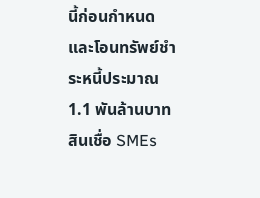นี้ก่อนกำหนดและโอนทรัพย์ชำระหนี้ประมาณ 1.1 พันล้านบาท
สินเชื่อ SMEs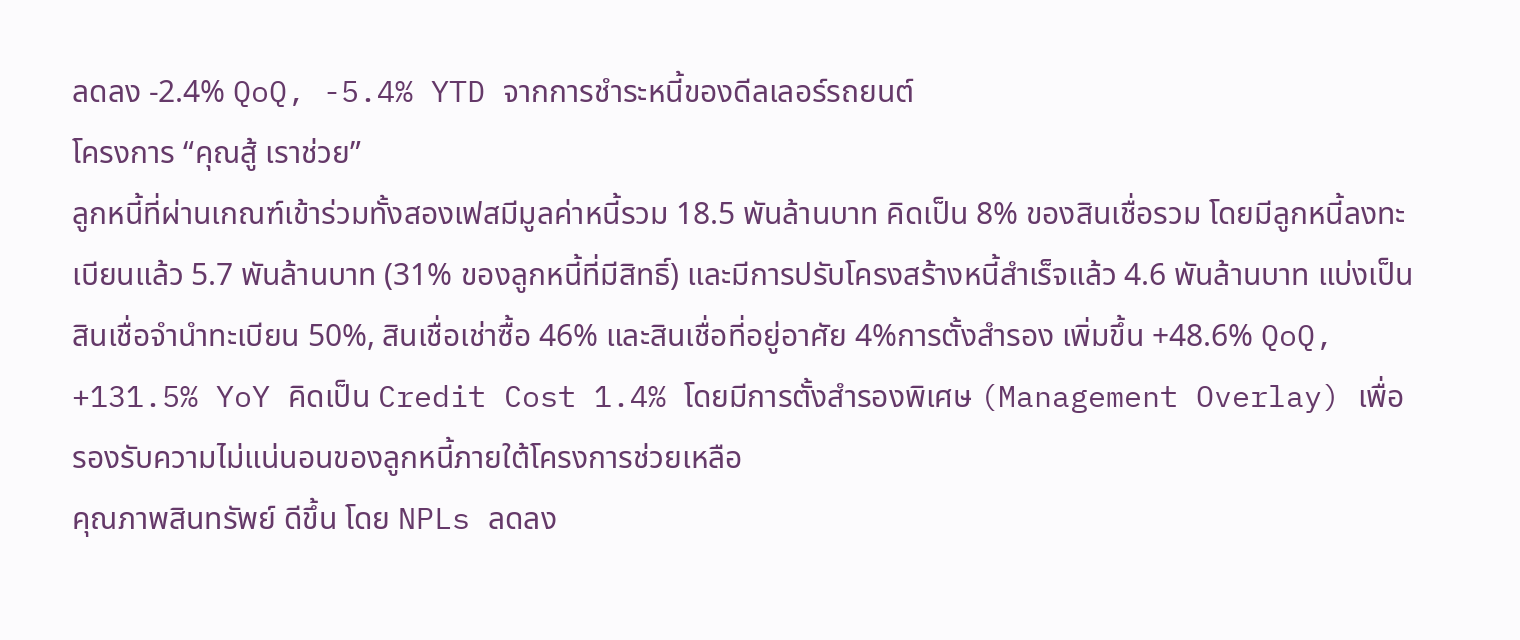ลดลง -2.4% QoQ, -5.4% YTD จากการชำระหนี้ของดีลเลอร์รถยนต์
โครงการ “คุณสู้ เราช่วย”
ลูกหนี้ที่ผ่านเกณฑ์เข้าร่วมทั้งสองเฟสมีมูลค่าหนี้รวม 18.5 พันล้านบาท คิดเป็น 8% ของสินเชื่อรวม โดยมีลูกหนี้ลงทะเบียนแล้ว 5.7 พันล้านบาท (31% ของลูกหนี้ที่มีสิทธิ์) และมีการปรับโครงสร้างหนี้สำเร็จแล้ว 4.6 พันล้านบาท แบ่งเป็นสินเชื่อจำนำทะเบียน 50%, สินเชื่อเช่าซื้อ 46% และสินเชื่อที่อยู่อาศัย 4%การตั้งสำรอง เพิ่มขึ้น +48.6% QoQ, +131.5% YoY คิดเป็น Credit Cost 1.4% โดยมีการตั้งสำรองพิเศษ (Management Overlay) เพื่อรองรับความไม่แน่นอนของลูกหนี้ภายใต้โครงการช่วยเหลือ
คุณภาพสินทรัพย์ ดีขึ้น โดย NPLs ลดลง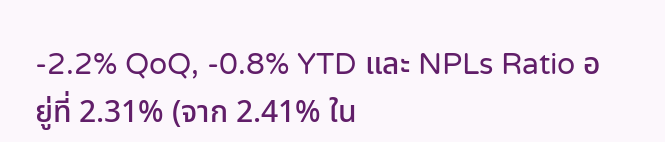-2.2% QoQ, -0.8% YTD และ NPLs Ratio อยู่ที่ 2.31% (จาก 2.41% ใน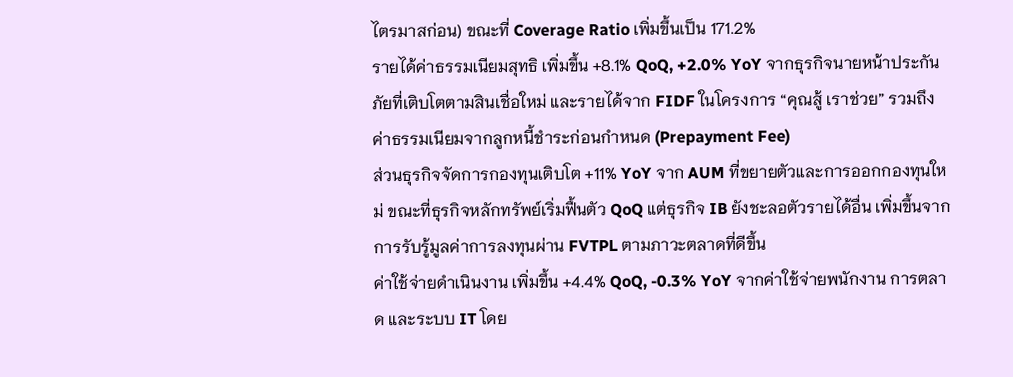ไตรมาสก่อน) ขณะที่ Coverage Ratio เพิ่มขึ้นเป็น 171.2%
รายได้ค่าธรรมเนียมสุทธิ เพิ่มขึ้น +8.1% QoQ, +2.0% YoY จากธุรกิจนายหน้าประกันภัยที่เติบโตตามสินเชื่อใหม่ และรายได้จาก FIDF ในโครงการ “คุณสู้ เราช่วย” รวมถึงค่าธรรมเนียมจากลูกหนี้ชำระก่อนกำหนด (Prepayment Fee)
ส่วนธุรกิจจัดการกองทุนเติบโต +11% YoY จาก AUM ที่ขยายตัวและการออกกองทุนใหม่ ขณะที่ธุรกิจหลักทรัพย์เริ่มฟื้นตัว QoQ แต่ธุรกิจ IB ยังชะลอตัวรายได้อื่น เพิ่มขึ้นจากการรับรู้มูลค่าการลงทุนผ่าน FVTPL ตามภาวะตลาดที่ดีขึ้น
ค่าใช้จ่ายดำเนินงาน เพิ่มขึ้น +4.4% QoQ, -0.3% YoY จากค่าใช้จ่ายพนักงาน การตลาด และระบบ IT โดย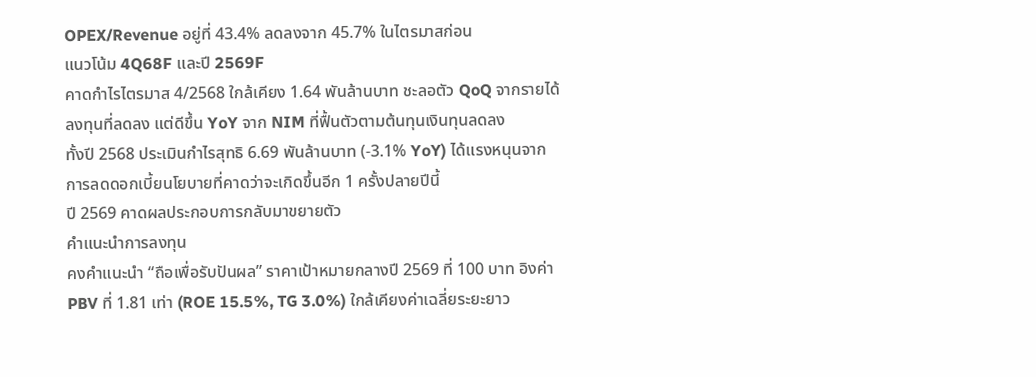OPEX/Revenue อยู่ที่ 43.4% ลดลงจาก 45.7% ในไตรมาสก่อน
แนวโน้ม 4Q68F และปี 2569F
คาดกำไรไตรมาส 4/2568 ใกล้เคียง 1.64 พันล้านบาท ชะลอตัว QoQ จากรายได้ลงทุนที่ลดลง แต่ดีขึ้น YoY จาก NIM ที่ฟื้นตัวตามต้นทุนเงินทุนลดลง
ทั้งปี 2568 ประเมินกำไรสุทธิ 6.69 พันล้านบาท (-3.1% YoY) ได้แรงหนุนจากการลดดอกเบี้ยนโยบายที่คาดว่าจะเกิดขึ้นอีก 1 ครั้งปลายปีนี้
ปี 2569 คาดผลประกอบการกลับมาขยายตัว
คำแนะนำการลงทุน
คงคำแนะนำ “ถือเพื่อรับปันผล” ราคาเป้าหมายกลางปี 2569 ที่ 100 บาท อิงค่า PBV ที่ 1.81 เท่า (ROE 15.5%, TG 3.0%) ใกล้เคียงค่าเฉลี่ยระยะยาว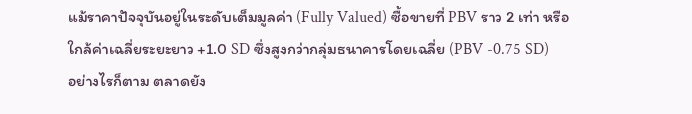แม้ราคาปัจจุบันอยู่ในระดับเต็มมูลค่า (Fully Valued) ซื้อขายที่ PBV ราว 2 เท่า หรือใกล้ค่าเฉลี่ยระยะยาว +1.0 SD ซึ่งสูงกว่ากลุ่มธนาคารโดยเฉลี่ย (PBV -0.75 SD)
อย่างไรก็ตาม ตลาดยัง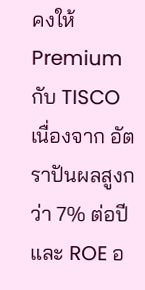คงให้ Premium กับ TISCO เนื่องจาก อัตราปันผลสูงกว่า 7% ต่อปี และ ROE อ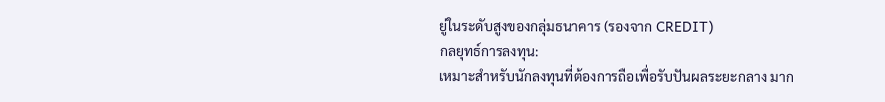ยู่ในระดับสูงของกลุ่มธนาคาร (รองจาก CREDIT)
กลยุทธ์การลงทุน:
เหมาะสำหรับนักลงทุนที่ต้องการถือเพื่อรับปันผลระยะกลาง มาก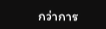กว่าการ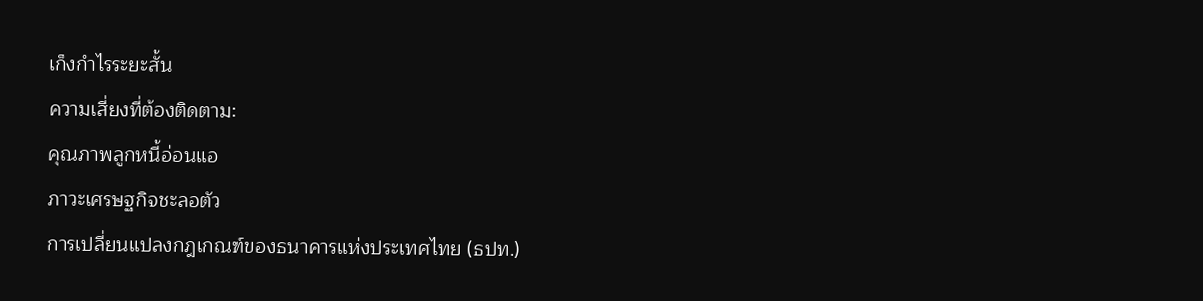เก็งกำไรระยะสั้น
ความเสี่ยงที่ต้องติดตาม:
คุณภาพลูกหนี้อ่อนแอ
ภาวะเศรษฐกิจชะลอตัว
การเปลี่ยนแปลงกฎเกณฑ์ของธนาคารแห่งประเทศไทย (ธปท.)